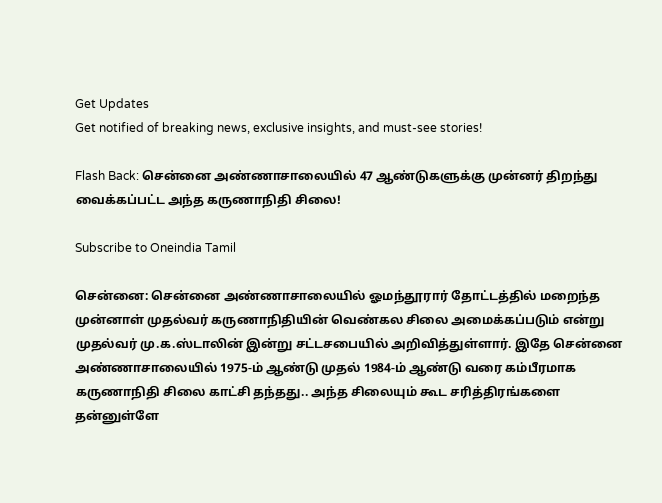Get Updates
Get notified of breaking news, exclusive insights, and must-see stories!

Flash Back: சென்னை அண்ணாசாலையில் 47 ஆண்டுகளுக்கு முன்னர் திறந்து வைக்கப்பட்ட அந்த கருணாநிதி சிலை!

Subscribe to Oneindia Tamil

சென்னை: சென்னை அண்ணாசாலையில் ஓமந்தூரார் தோட்டத்தில் மறைந்த முன்னாள் முதல்வர் கருணாநிதியின் வெண்கல சிலை அமைக்கப்படும் என்று முதல்வர் மு.க.ஸ்டாலின் இன்று சட்டசபையில் அறிவித்துள்ளார். இதே சென்னை அண்ணாசாலையில் 1975-ம் ஆண்டு முதல் 1984-ம் ஆண்டு வரை கம்பீரமாக கருணாநிதி சிலை காட்சி தந்தது.. அந்த சிலையும் கூட சரித்திரங்களை தன்னுள்ளே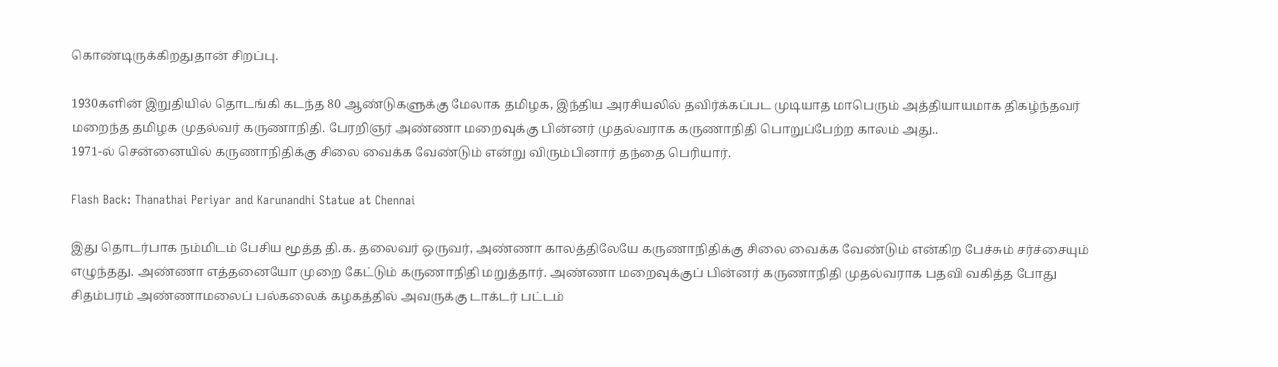கொண்டிருக்கிறதுதான் சிறப்பு.

1930களின் இறுதியில் தொடங்கி கடந்த 80 ஆண்டுகளுக்கு மேலாக தமிழக, இந்திய அரசியலில் தவிர்க்கப்பட முடியாத மாபெரும் அத்தியாயமாக திகழ்ந்தவர் மறைந்த தமிழக முதல்வர் கருணாநிதி. பேரறிஞர் அண்ணா மறைவுக்கு பின்னர் முதல்வராக கருணாநிதி பொறுப்பேற்ற காலம் அது..
1971-ல் சென்னையில் கருணாநிதிக்கு சிலை வைக்க வேண்டும் என்று விரும்பினார் தந்தை பெரியார்.

Flash Back: Thanathai Periyar and Karunandhi Statue at Chennai

இது தொடர்பாக நம்மிடம் பேசிய மூத்த தி.க. தலைவர் ஒருவர், அண்ணா காலத்திலேயே கருணாநிதிக்கு சிலை வைக்க வேண்டும் என்கிற பேச்சும் சர்ச்சையும் எழுந்தது. அண்ணா எத்தனையோ முறை கேட்டும் கருணாநிதி மறுத்தார். அண்ணா மறைவுக்குப் பின்னர் கருணாநிதி முதல்வராக பதவி வகித்த போது சிதம்பரம் அண்ணாமலைப் பல்கலைக் கழகத்தில் அவருக்கு டாக்டர் பட்டம்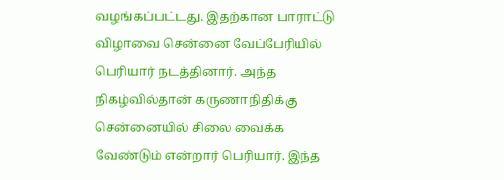வழங்கப்பட்டது. இதற்கான பாராட்டு விழாவை சென்னை வேப்பேரியில் பெரியார் நடத்தினார். அந்த நிகழ்வில்தான் கருணாநிதிக்கு சென்னையில் சிலை வைக்க வேண்டும் என்றார் பெரியார். இந்த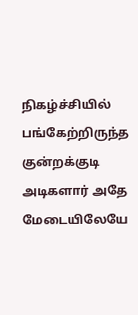நிகழ்ச்சியில் பங்கேற்றிருந்த குன்றக்குடி அடிகளார் அதே மேடையிலேயே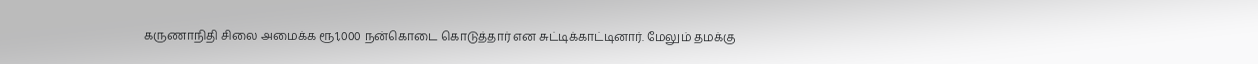கருணாநிதி சிலை அமைக்க ரூ1,000 நன்கொடை கொடுத்தார் என சுட்டிக்காட்டினார். மேலும் தமக்கு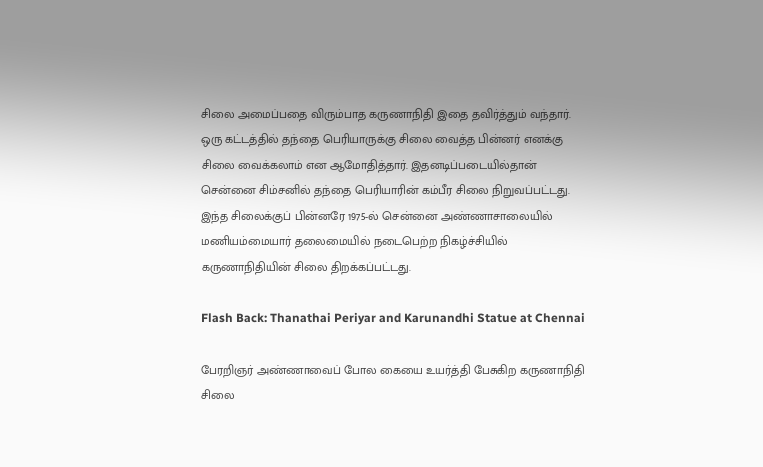சிலை அமைப்பதை விரும்பாத கருணாநிதி இதை தவிர்த்தும் வந்தார். ஒரு கட்டத்தில் தந்தை பெரியாருக்கு சிலை வைத்த பின்னர் எனக்கு சிலை வைக்கலாம் என ஆமோதித்தார். இதனடிப்படையில்தான் சென்னை சிம்சனில் தந்தை பெரியாரின் கம்பீர சிலை நிறுவப்பட்டது. இந்த சிலைக்குப் பின்னரே 1975-ல் சென்னை அண்ணாசாலையில் மணியம்மையார் தலைமையில் நடைபெற்ற நிகழ்ச்சியில் கருணாநிதியின் சிலை திறக்கப்பட்டது.

Flash Back: Thanathai Periyar and Karunandhi Statue at Chennai

பேரறிஞர் அண்ணாவைப் போல கையை உயர்த்தி பேசுகிற கருணாநிதி சிலை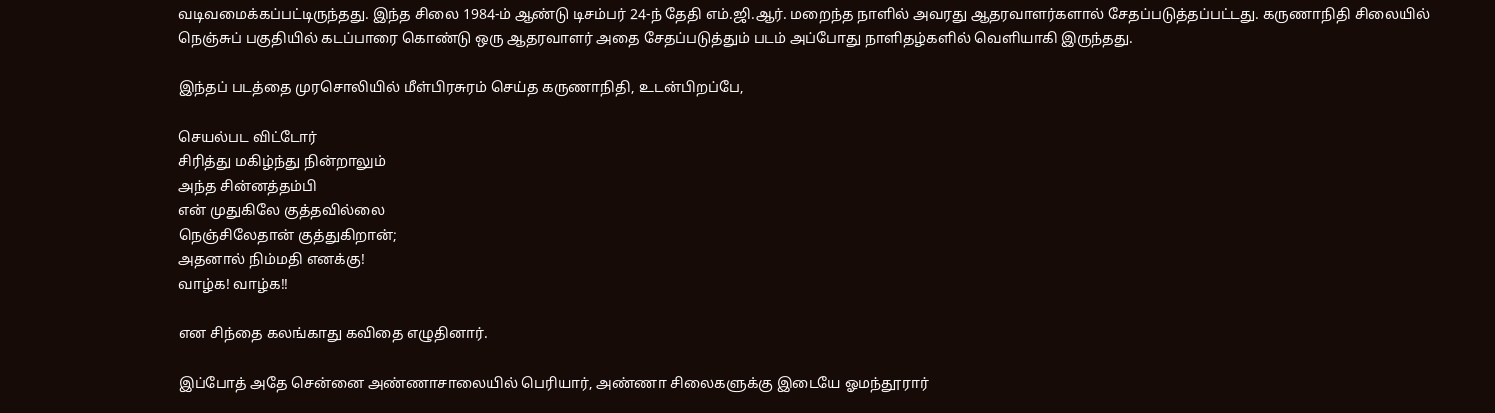வடிவமைக்கப்பட்டிருந்தது. இந்த சிலை 1984-ம் ஆண்டு டிசம்பர் 24-ந் தேதி எம்.ஜி.ஆர். மறைந்த நாளில் அவரது ஆதரவாளர்களால் சேதப்படுத்தப்பட்டது. கருணாநிதி சிலையில் நெஞ்சுப் பகுதியில் கடப்பாரை கொண்டு ஒரு ஆதரவாளர் அதை சேதப்படுத்தும் படம் அப்போது நாளிதழ்களில் வெளியாகி இருந்தது.

இந்தப் படத்தை முரசொலியில் மீள்பிரசுரம் செய்த கருணாநிதி, உடன்பிறப்பே,

செயல்பட விட்டோர்
சிரித்து மகிழ்ந்து நின்றாலும்
அந்த சின்னத்தம்பி
என் முதுகிலே குத்தவில்லை
நெஞ்சிலேதான் குத்துகிறான்;
அதனால் நிம்மதி எனக்கு!
வாழ்க! வாழ்க!!

என சிந்தை கலங்காது கவிதை எழுதினார்.

இப்போத் அதே சென்னை அண்ணாசாலையில் பெரியார், அண்ணா சிலைகளுக்கு இடையே ஓமந்தூரார்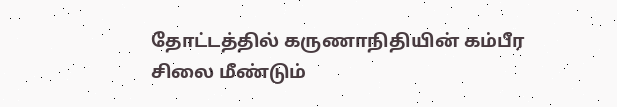தோட்டத்தில் கருணாநிதியின் கம்பீர சிலை மீண்டும்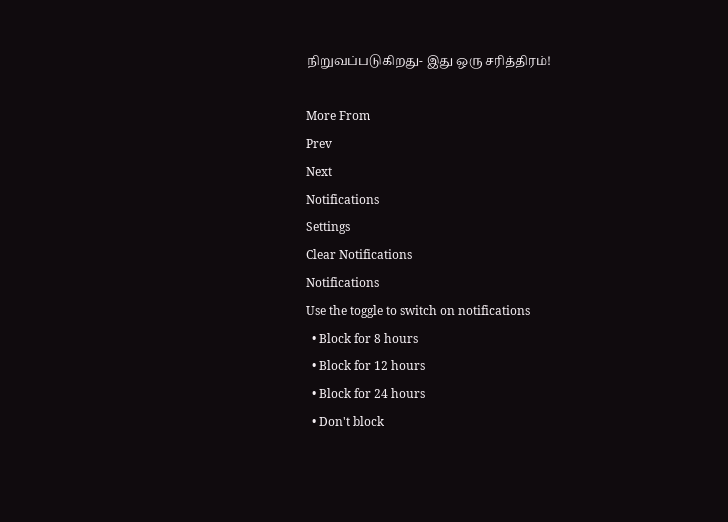நிறுவப்படுகிறது- இது ஒரு சரித்திரம்!

More From
Prev
Next
Notifications
Settings
Clear Notifications
Notifications
Use the toggle to switch on notifications
  • Block for 8 hours
  • Block for 12 hours
  • Block for 24 hours
  • Don't block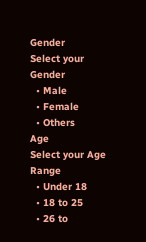Gender
Select your Gender
  • Male
  • Female
  • Others
Age
Select your Age Range
  • Under 18
  • 18 to 25
  • 26 to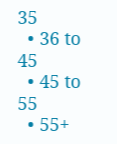35
  • 36 to 45
  • 45 to 55
  • 55+